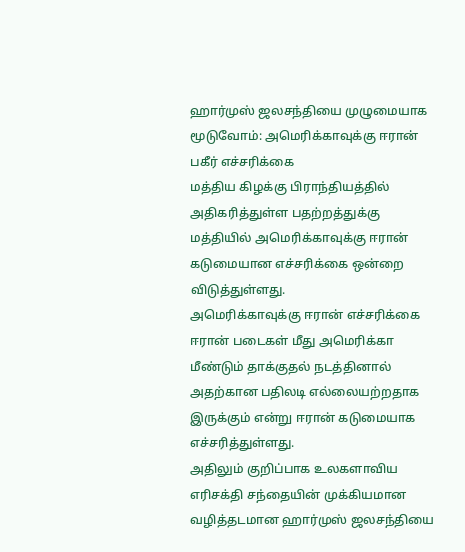ஹார்முஸ் ஜலசந்தியை முழுமையாக மூடுவோம்: அமெரிக்காவுக்கு ஈரான் பகீர் எச்சரிக்கை
மத்திய கிழக்கு பிராந்தியத்தில் அதிகரித்துள்ள பதற்றத்துக்கு மத்தியில் அமெரிக்காவுக்கு ஈரான் கடுமையான எச்சரிக்கை ஒன்றை விடுத்துள்ளது.
அமெரிக்காவுக்கு ஈரான் எச்சரிக்கை
ஈரான் படைகள் மீது அமெரிக்கா மீண்டும் தாக்குதல் நடத்தினால் அதற்கான பதிலடி எல்லையற்றதாக இருக்கும் என்று ஈரான் கடுமையாக எச்சரித்துள்ளது.
அதிலும் குறிப்பாக உலகளாவிய எரிசக்தி சந்தையின் முக்கியமான வழித்தடமான ஹார்முஸ் ஜலசந்தியை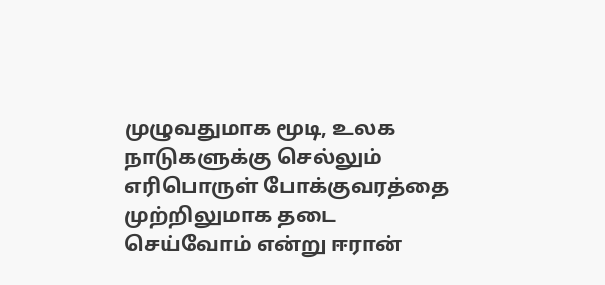முழுவதுமாக மூடி, உலக நாடுகளுக்கு செல்லும் எரிபொருள் போக்குவரத்தை முற்றிலுமாக தடை செய்வோம் என்று ஈரான்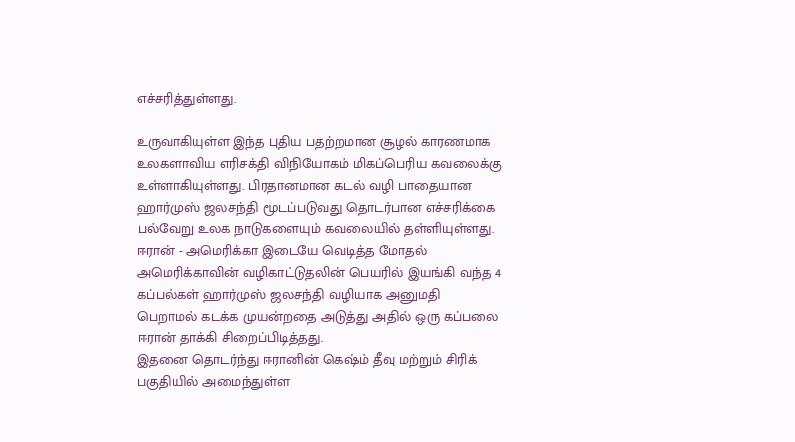எச்சரித்துள்ளது.

உருவாகியுள்ள இந்த புதிய பதற்றமான சூழல் காரணமாக உலகளாவிய எரிசக்தி விநியோகம் மிகப்பெரிய கவலைக்கு உள்ளாகியுள்ளது. பிரதானமான கடல் வழி பாதையான ஹார்முஸ் ஜலசந்தி மூடப்படுவது தொடர்பான எச்சரிக்கை பல்வேறு உலக நாடுகளையும் கவலையில் தள்ளியுள்ளது.
ஈரான் - அமெரிக்கா இடையே வெடித்த மோதல்
அமெரிக்காவின் வழிகாட்டுதலின் பெயரில் இயங்கி வந்த 4 கப்பல்கள் ஹார்முஸ் ஜலசந்தி வழியாக அனுமதி பெறாமல் கடக்க முயன்றதை அடுத்து அதில் ஒரு கப்பலை ஈரான் தாக்கி சிறைப்பிடித்தது.
இதனை தொடர்ந்து ஈரானின் கெஷ்ம் தீவு மற்றும் சிரிக் பகுதியில் அமைந்துள்ள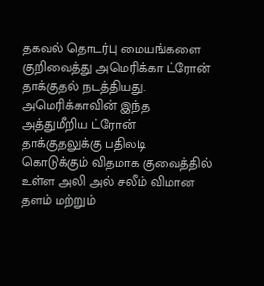தகவல் தொடர்பு மையங்களை குறிவைத்து அமெரிக்கா ட்ரோன் தாக்குதல் நடத்தியது.
அமெரிக்காவின் இந்த அத்துமீறிய ட்ரோன் தாக்குதலுக்கு பதிலடி கொடுக்கும் விதமாக குவைத்தில் உள்ள அலி அல் சலீம் விமான தளம் மற்றும்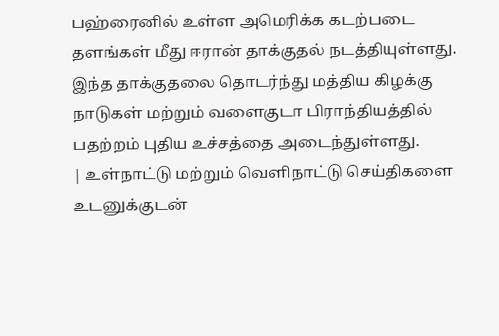பஹ்ரைனில் உள்ள அமெரிக்க கடற்படை தளங்கள் மீது ஈரான் தாக்குதல் நடத்தியுள்ளது.
இந்த தாக்குதலை தொடர்ந்து மத்திய கிழக்கு நாடுகள் மற்றும் வளைகுடா பிராந்தியத்தில் பதற்றம் புதிய உச்சத்தை அடைந்துள்ளது.
| உள்நாட்டு மற்றும் வெளிநாட்டு செய்திகளை உடனுக்குடன்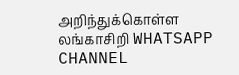அறிந்துக்கொள்ள லங்காசிறி WHATSAPP CHANNEL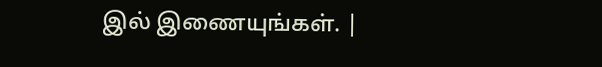இல் இணையுங்கள். |